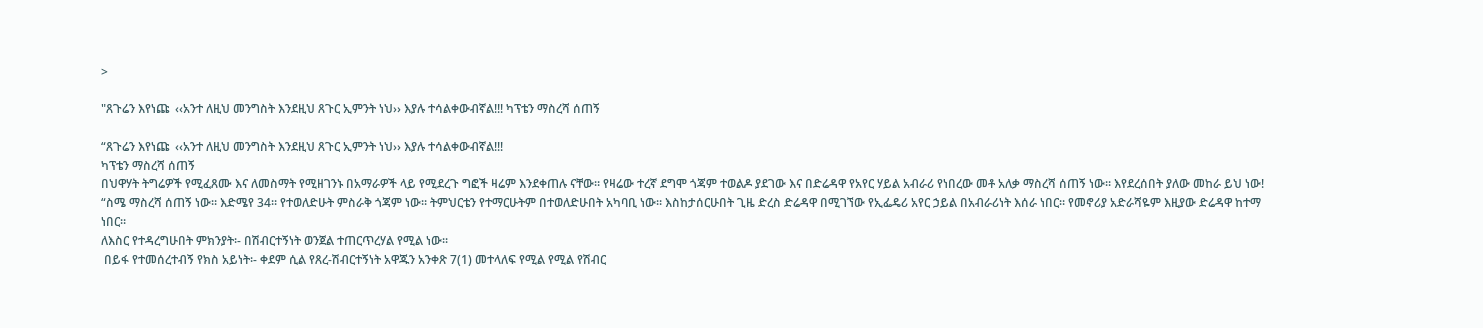>

"ጸጉሬን እየነጩ  ‹‹አንተ ለዚህ መንግስት እንደዚህ ጸጉር ኢምንት ነህ›› እያሉ ተሳልቀውብኛል!!! ካፕቴን ማስረሻ ሰጠኝ

“ጸጉሬን እየነጩ  ‹‹አንተ ለዚህ መንግስት እንደዚህ ጸጉር ኢምንት ነህ›› እያሉ ተሳልቀውብኛል!!!
ካፕቴን ማስረሻ ሰጠኝ
በህዋሃት ትግሬዎች የሚፈጸሙ እና ለመስማት የሚዘገንኑ በአማራዎች ላይ የሚደረጉ ግፎች ዛሬም እንደቀጠሉ ናቸው። የዛሬው ተረኛ ደግሞ ጎጃም ተወልዶ ያደገው እና በድሬዳዋ የአየር ሃይል አብራሪ የነበረው መቶ አለቃ ማስረሻ ሰጠኝ ነው። እየደረሰበት ያለው መከራ ይህ ነው!
“ስሜ ማስረሻ ሰጠኝ ነው። እድሜየ 34። የተወለድሁት ምስራቅ ጎጃም ነው። ትምህርቴን የተማርሁትም በተወለድሁበት አካባቢ ነው። እስከታሰርሁበት ጊዜ ድረስ ድሬዳዋ በሚገኘው የኢፌዴሪ አየር ኃይል በአብራሪነት እሰራ ነበር። የመኖሪያ አድራሻዬም እዚያው ድሬዳዋ ከተማ ነበር።
ለእስር የተዳረግሁበት ምክንያት፡- በሽብርተኝነት ወንጀል ተጠርጥረሃል የሚል ነው፡፡
 በይፋ የተመሰረተብኝ የክስ አይነት፡- ቀደም ሲል የጸረ-ሽብርተኝነት አዋጁን አንቀጽ 7(1) መተላለፍ የሚል የሚል የሽብር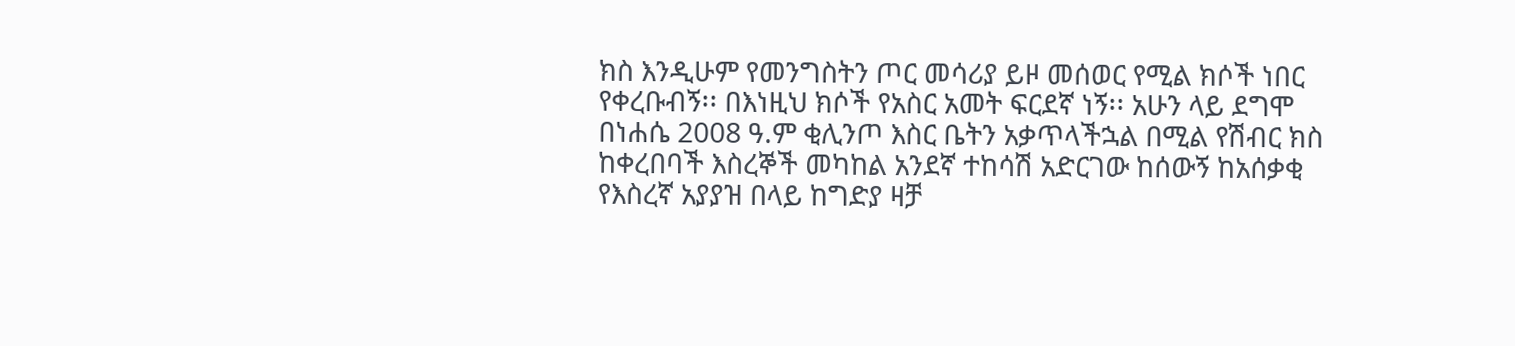ክስ እንዲሁም የመንግስትን ጦር መሳሪያ ይዞ መሰወር የሚል ክሶች ነበር የቀረቡብኝ፡፡ በእነዚህ ክሶች የአስር አመት ፍርደኛ ነኝ፡፡ አሁን ላይ ደግሞ በነሐሴ 2008 ዓ.ም ቂሊንጦ እስር ቤትን አቃጥላችኋል በሚል የሽብር ክስ ከቀረበባች እስረኞች መካከል አንደኛ ተከሳሽ አድርገው ከሰውኝ ከአሰቃቂ የእስረኛ አያያዝ በላይ ከግድያ ዛቻ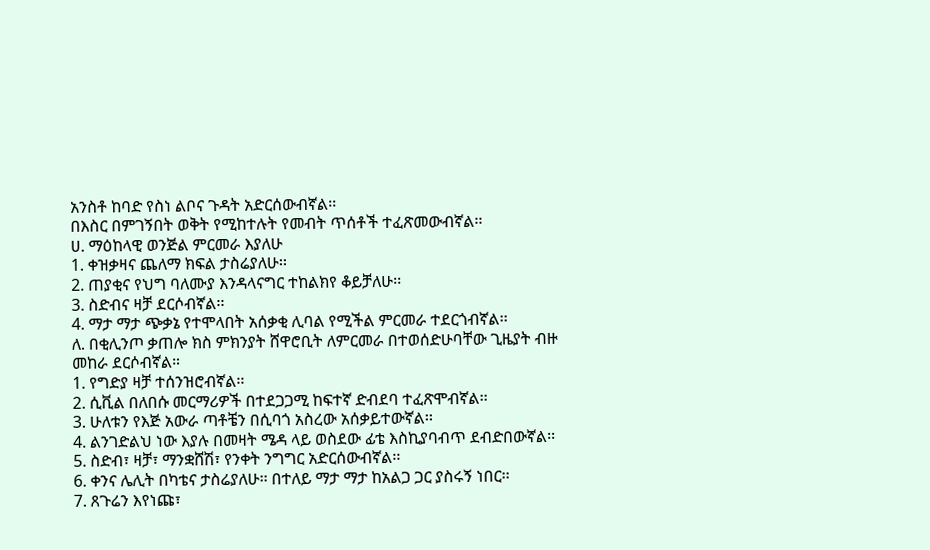አንስቶ ከባድ የስነ ልቦና ጉዳት አድርሰውብኛል፡፡
በእስር በምገኝበት ወቅት የሚከተሉት የመብት ጥሰቶች ተፈጽመውብኛል፡፡
ሀ. ማዕከላዊ ወንጅል ምርመራ እያለሁ
1. ቀዝቃዛና ጨለማ ክፍል ታስሬያለሁ፡፡
2. ጠያቂና የህግ ባለሙያ እንዳላናግር ተከልክየ ቆይቻለሁ፡፡
3. ስድብና ዛቻ ደርሶብኛል፡፡
4. ማታ ማታ ጭቃኔ የተሞላበት አሰቃቂ ሊባል የሚችል ምርመራ ተደርጎብኛል፡፡
ለ. በቂሊንጦ ቃጠሎ ክስ ምክንያት ሸዋሮቢት ለምርመራ በተወሰድሁባቸው ጊዜያት ብዙ መከራ ደርሶብኛል።
1. የግድያ ዛቻ ተሰንዝሮብኛል፡፡
2. ሲቪል በለበሱ መርማሪዎች በተደጋጋሚ ከፍተኛ ድብደባ ተፈጽሞብኛል፡፡
3. ሁለቱን የእጅ አውራ ጣቶቼን በሲባጎ አስረው አሰቃይተውኛል፡፡
4. ልንገድልህ ነው እያሉ በመዛት ሜዳ ላይ ወስደው ፊቴ እስኪያባብጥ ደብድበውኛል፡፡
5. ስድብ፣ ዛቻ፣ ማንቋሸሽ፣ የንቀት ንግግር አድርሰውብኛል፡፡
6. ቀንና ሌሊት በካቴና ታስሬያለሁ፡፡ በተለይ ማታ ማታ ከአልጋ ጋር ያስሩኝ ነበር፡፡
7. ጸጉሬን እየነጩ፣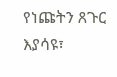የነጩትን ጸጉር እያሳዩ፣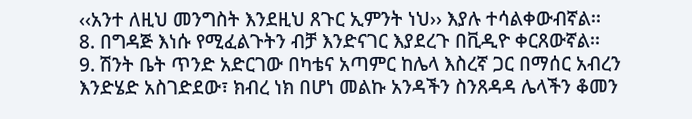‹‹አንተ ለዚህ መንግስት እንደዚህ ጸጉር ኢምንት ነህ›› እያሉ ተሳልቀውብኛል፡፡
8. በግዳጅ እነሱ የሚፈልጉትን ብቻ እንድናገር እያደረጉ በቪዲዮ ቀርጸውኛል፡፡
9. ሽንት ቤት ጥንድ አድርገው በካቴና አጣምር ከሌላ እስረኛ ጋር በማሰር አብረን እንድሄድ አስገድደው፣ ክብረ ነክ በሆነ መልኩ አንዳችን ስንጸዳዳ ሌላችን ቆመን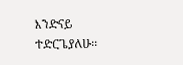እንድናይ ተድርጌያለሁ፡፡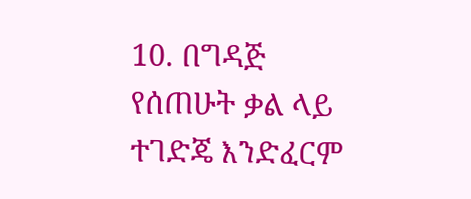10. በግዳጅ የሰጠሁት ቃል ላይ ተገድጄ እንድፈርም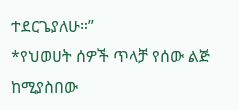ተደርጌያለሁ።”
*የህወሀት ሰዎች ጥላቻ የሰው ልጅ ከሚያስበው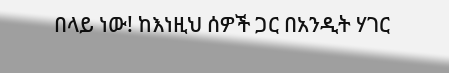በላይ ነው! ከእነዚህ ሰዎች ጋር በአንዲት ሃገር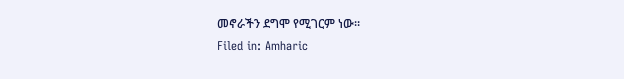መኖራችን ደግሞ የሚገርም ነው።
Filed in: Amharic